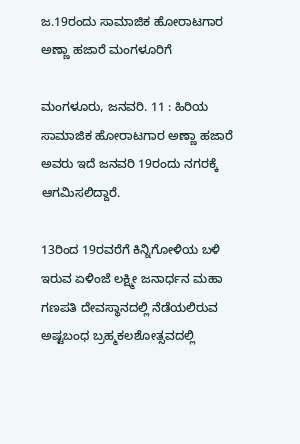ಜ.19ರಂದು ಸಾಮಾಜಿಕ ಹೋರಾಟಗಾರ ಅಣ್ಣಾ ಹಜಾರೆ ಮಂಗಳೂರಿಗೆ

ಮಂಗಳೂರು, ಜನವರಿ. 11 : ಹಿರಿಯ ಸಾಮಾಜಿಕ ಹೋರಾಟಗಾರ ಅಣ್ಣಾ ಹಜಾರೆ ಅವರು ಇದೆ ಜನವರಿ 19ರಂದು ನಗರಕ್ಕೆ ಆಗಮಿಸಲಿದ್ದಾರೆ.

13ರಿಂದ 19ರವರೆಗೆ ಕಿನ್ನಿಗೋಳಿಯ ಬಳಿ ಇರುವ ಏಳಿಂಜೆ ಲಕ್ಷ್ಮೀ ಜನಾರ್ಧನ ಮಹಾ ಗಣಪತಿ ದೇವಸ್ಥಾನದಲ್ಲಿ ನೆಡೆಯಲಿರುವ ಅಷ್ಟಬಂಧ ಬ್ರಹ್ಮಕಲಶೋತ್ಸವದಲ್ಲಿ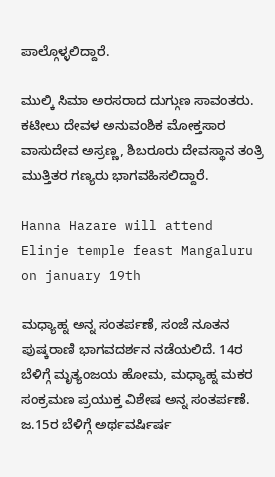ಪಾಲ್ಗೊಳ್ಳಲಿದ್ದಾರೆ.

ಮುಲ್ಕಿ ಸಿಮಾ ಅರಸರಾದ ದುಗ್ಗುಣ ಸಾವಂತರು. ಕಟೀಲು ದೇವಳ ಅನುವಂಶಿಕ ಮೋಕ್ತಸಾರ ವಾಸುದೇವ ಅಸ್ರಣ್ಣ, ಶಿಬರೂರು ದೇವಸ್ಥಾನ ತಂತ್ರಿ ಮುತ್ತಿತರ ಗಣ್ಯರು ಭಾಗವಹಿಸಲಿದ್ದಾರೆ.

Hanna Hazare will attend Elinje temple feast Mangaluru on january 19th

ಮಧ್ಯಾಹ್ನ ಅನ್ನ ಸಂತರ್ಪಣೆ, ಸಂಜೆ ನೂತನ ಪುಷ್ಕರಾಣಿ ಭಾಗವದರ್ಶನ ನಡೆಯಲಿದೆ. 14ರ ಬೆಳಿಗ್ಗೆ ಮೃತ್ಯಂಜಯ ಹೋಮ, ಮಧ್ಯಾಹ್ನ ಮಕರ ಸಂಕ್ರಮಣ ಪ್ರಯುಕ್ತ ವಿಶೇಷ ಅನ್ನ ಸಂತರ್ಪಣೆ. ಜ.15ರ ಬೆಳಿಗ್ಗೆ ಅರ್ಥವರ್ಷಿರ್ಷ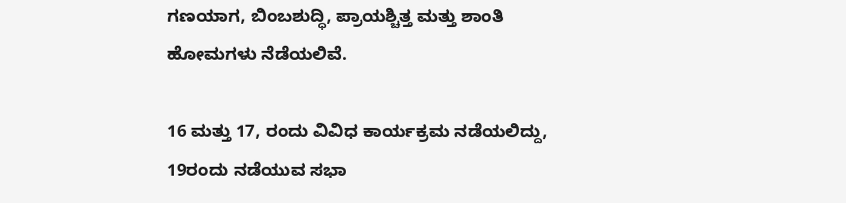ಗಣಯಾಗ, ಬಿಂಬಶುದ್ಧಿ, ಪ್ರಾಯಶ್ಚಿತ್ತ ಮತ್ತು ಶಾಂತಿ ಹೋಮಗಳು ನೆಡೆಯಲಿವೆ.

16 ಮತ್ತು 17, ರಂದು ವಿವಿಧ ಕಾರ್ಯಕ್ರಮ ನಡೆಯಲಿದ್ದು, 19ರಂದು ನಡೆಯುವ ಸಭಾ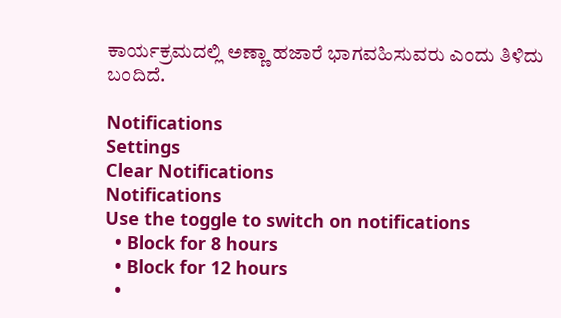ಕಾರ್ಯಕ್ರಮದಲ್ಲಿ ಅಣ್ಣಾ ಹಜಾರೆ ಭಾಗವಹಿಸುವರು ಎಂದು ತಿಳಿದು ಬಂದಿದೆ.

Notifications
Settings
Clear Notifications
Notifications
Use the toggle to switch on notifications
  • Block for 8 hours
  • Block for 12 hours
  •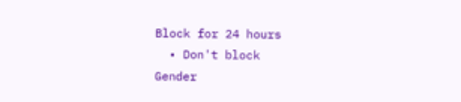Block for 24 hours
  • Don't block
Gender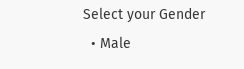Select your Gender
  • Male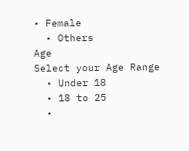• Female
  • Others
Age
Select your Age Range
  • Under 18
  • 18 to 25
  •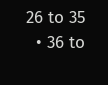26 to 35
  • 36 to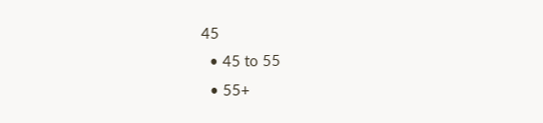45
  • 45 to 55
  • 55+